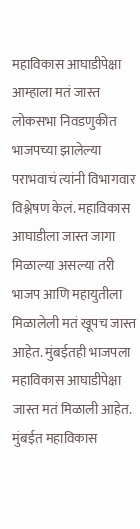महाविकास आघाडीपेक्षा आम्हाला मतं जास्त
लोकसभा निवडणुकीत भाजपच्या झालेल्या पराभवाचं त्यांनी विभागवार विश्लेषण केलं. महाविकास आघाडीला जास्त जागा मिळाल्या असल्या तरी भाजप आणि महायुतीला मिळालेली मतं खूपच जास्त आहेत. मुंबईतही भाजपला महाविकास आघाडीपेक्षा जास्त मतं मिळाली आहेत. मुंबईत महाविकास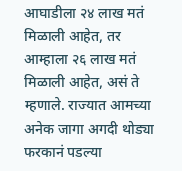आघाडीला २४ लाख मतं मिळाली आहेत, तर आम्हाला २६ लाख मतं मिळाली आहेत, असं ते म्हणाले. राज्यात आमच्या अनेक जागा अगदी थोड्या फरकानं पडल्या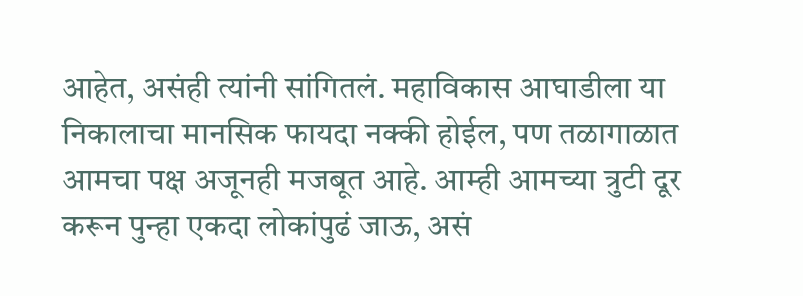आहेत, असंही त्यांनी सांगितलं. महाविकास आघाडीला या निकालाचा मानसिक फायदा नक्की होईल, पण तळागाळात आमचा पक्ष अजूनही मजबूत आहे. आम्ही आमच्या त्रुटी दूर करून पुन्हा एकदा लोकांपुढं जाऊ, असं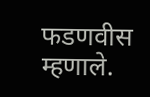फडणवीस म्हणाले.